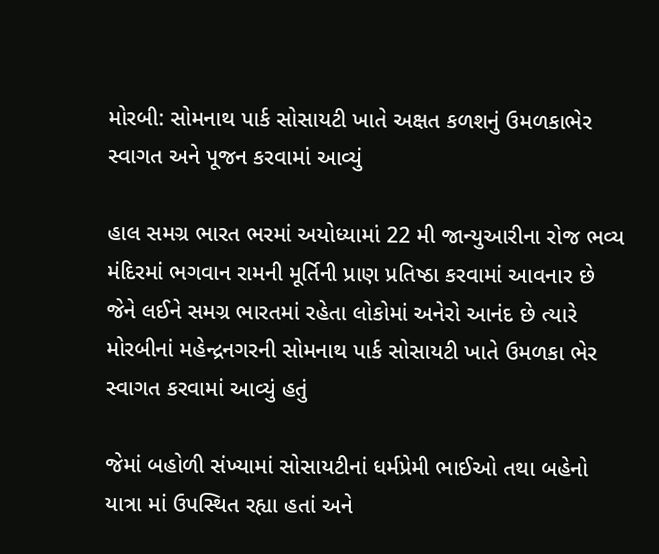મોરબી: સોમનાથ પાર્ક સોસાયટી ખાતે અક્ષત કળશનું ઉમળકાભેર સ્વાગત અને પૂજન કરવામાં આવ્યું

હાલ સમગ્ર ભારત ભરમાં અયોધ્યામાં 22 મી જાન્યુઆરીના રોજ ભવ્ય મંદિરમાં ભગવાન રામની મૂર્તિની પ્રાણ પ્રતિષ્ઠા કરવામાં આવનાર છે જેને લઈને સમગ્ર ભારતમાં રહેતા લોકોમાં અનેરો આનંદ છે ત્યારે મોરબીનાં મહેન્દ્રનગરની સોમનાથ પાર્ક સોસાયટી ખાતે ઉમળકા ભેર સ્વાગત કરવામાં આવ્યું હતું

જેમાં બહોળી સંખ્યામાં સોસાયટીનાં ધર્મપ્રેમી ભાઈઓ તથા બહેનો યાત્રા માં ઉપસ્થિત રહ્યા હતાં અને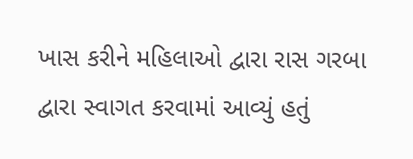ખાસ કરીને મહિલાઓ દ્વારા રાસ ગરબા દ્વારા સ્વાગત કરવામાં આવ્યું હતું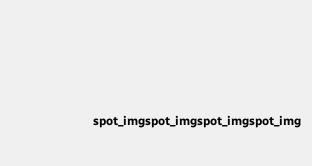spot_imgspot_imgspot_imgspot_img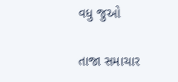વધુ જુઓ

તાજા સમાચાર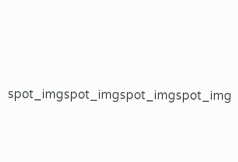spot_imgspot_imgspot_imgspot_img